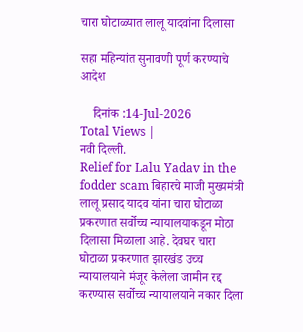चारा घोटाळ्यात लालू यादवांना दिलासा

सहा महिन्यांत सुनावणी पूर्ण करण्याचे आदेश

    दिनांक :14-Jul-2026
Total Views |
नवी दिल्ली.
Relief for Lalu Yadav in the fodder scam बिहारचे माजी मुख्यमंत्री लालू प्रसाद यादव यांना चारा घोटाळा प्रकरणात सर्वोच्च न्यायालयाकडून मोठा दिलासा मिळाला आहे. देवघर चारा घोटाळा प्रकरणात झारखंड उच्च न्यायालयाने मंजूर केलेला जामीन रद्द करण्यास सर्वोच्च न्यायालयाने नकार दिला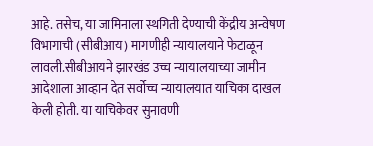आहे. तसेच, या जामिनाला स्थगिती देण्याची केंद्रीय अन्वेषण विभागाची (सीबीआय) मागणीही न्यायालयाने फेटाळून लावली.सीबीआयने झारखंड उच्च न्यायालयाच्या जामीन आदेशाला आव्हान देत सर्वोच्च न्यायालयात याचिका दाखल केली होती. या याचिकेवर सुनावणी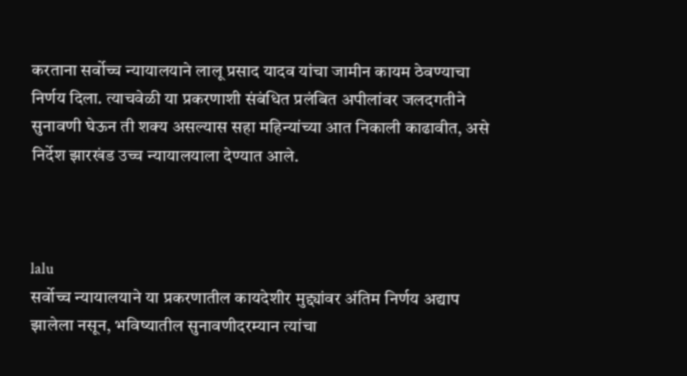करताना सर्वोच्च न्यायालयाने लालू प्रसाद यादव यांचा जामीन कायम ठेवण्याचा निर्णय दिला. त्याचवेळी या प्रकरणाशी संबंधित प्रलंबित अपीलांवर जलदगतीने सुनावणी घेऊन ती शक्य असल्यास सहा महिन्यांच्या आत निकाली काढावीत, असे निर्देश झारखंड उच्च न्यायालयाला देण्यात आले.



lalu
सर्वोच्च न्यायालयाने या प्रकरणातील कायदेशीर मुद्द्यांवर अंतिम निर्णय अद्याप झालेला नसून, भविष्यातील सुनावणीदरम्यान त्यांचा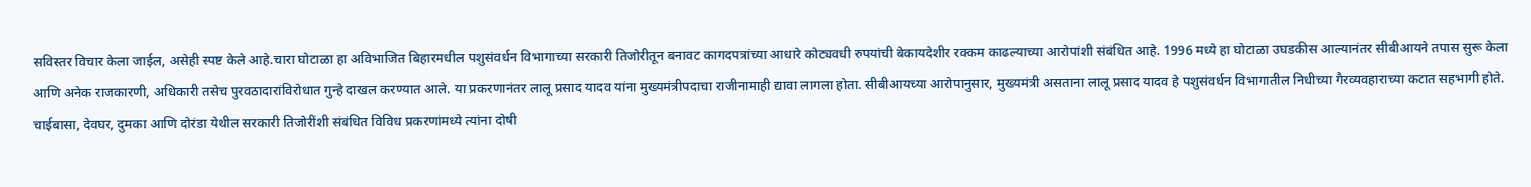सविस्तर विचार केला जाईल, असेही स्पष्ट केले आहे.चारा घोटाळा हा अविभाजित बिहारमधील पशुसंवर्धन विभागाच्या सरकारी तिजोरीतून बनावट कागदपत्रांच्या आधारे कोट्यवधी रुपयांची बेकायदेशीर रक्कम काढल्याच्या आरोपांशी संबंधित आहे. 1996 मध्ये हा घोटाळा उघडकीस आल्यानंतर सीबीआयने तपास सुरू केला आणि अनेक राजकारणी, अधिकारी तसेच पुरवठादारांविरोधात गुन्हे दाखल करण्यात आले. या प्रकरणानंतर लालू प्रसाद यादव यांना मुख्यमंत्रीपदाचा राजीनामाही द्यावा लागला होता. सीबीआयच्या आरोपानुसार, मुख्यमंत्री असताना लालू प्रसाद यादव हे पशुसंवर्धन विभागातील निधीच्या गैरव्यवहाराच्या कटात सहभागी होते. चाईबासा, देवघर, दुमका आणि दोरंडा येथील सरकारी तिजोरींशी संबंधित विविध प्रकरणांमध्ये त्यांना दोषी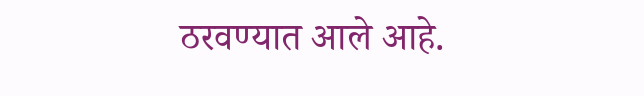ठरवण्यात आले आहे.